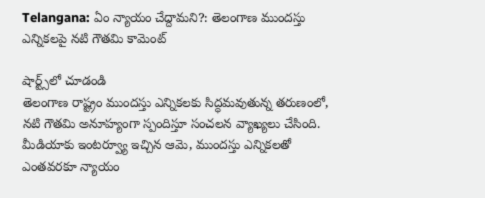Telangana: ఏం న్యాయం చేద్దామని?: తెలంగాణ ముందస్తు ఎన్నికలపై నటి గౌతమి కామెంట్

షార్ట్స్‌లో చూడండి
తెలంగాణ రాష్ట్రం ముందస్తు ఎన్నికలకు సిద్ధమవుతున్న తరుణంలో, నటి గౌతమి అనూహ్యంగా స్పందిస్తూ సంచలన వ్యాఖ్యలు చేసింది. మీడియాకు ఇంటర్వ్యూ ఇచ్చిన ఆమె, ముందస్తు ఎన్నికలతో ఎంతవరకూ న్యాయం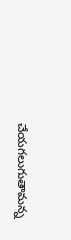చేయగలుగుతామన్న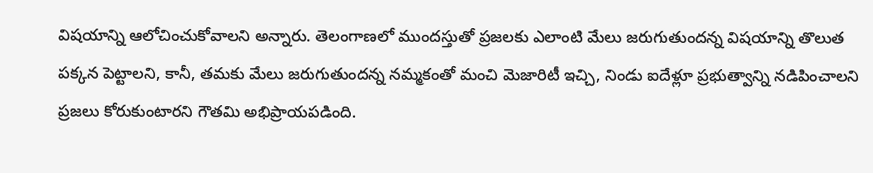విషయాన్ని ఆలోచించుకోవాలని అన్నారు. తెలంగాణలో ముందస్తుతో ప్రజలకు ఎలాంటి మేలు జరుగుతుందన్న విషయాన్ని తొలుత పక్కన పెట్టాలని, కానీ, తమకు మేలు జరుగుతుందన్న నమ్మకంతో మంచి మెజారిటీ ఇచ్చి, నిండు ఐదేళ్లూ ప్రభుత్వాన్ని నడిపించాలని ప్రజలు కోరుకుంటారని గౌతమి అభిప్రాయపడింది.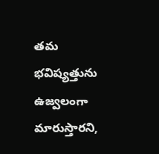తమ భవిష్యత్తును ఉజ్వలంగా మారుస్తారని,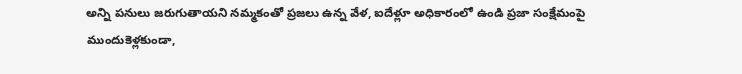అన్ని పనులు జరుగుతాయని నమ్మకంతో ప్రజలు ఉన్న వేళ, ఐదేళ్లూ అధికారంలో ఉండి ప్రజా సంక్షేమంపై ముందుకెళ్లకుండా,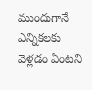ముందుగానే ఎన్నికలకు వెళ్లడం ఏంటని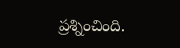ప్రశ్నించింది.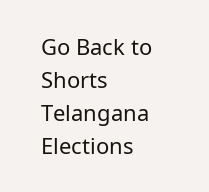Go Back to Shorts
Telangana
Elections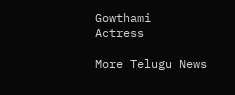Gowthami
Actress

More Telugu News